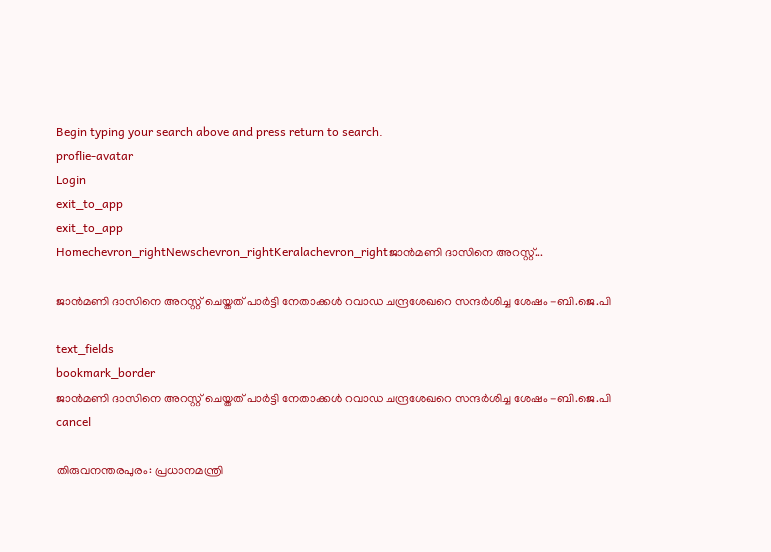Begin typing your search above and press return to search.
proflie-avatar
Login
exit_to_app
exit_to_app
Homechevron_rightNewschevron_rightKeralachevron_rightജാൻമണി ദാസിനെ അറസ്റ്റ്...

ജാൻമണി ദാസിനെ അറസ്റ്റ് ചെയ്തത് പാർട്ടി നേതാക്കൾ റവാഡ ചന്ദ്രശേഖറെ സന്ദർശിച്ച ശേഷം -ബി.ജെ.പി

text_fields
bookmark_border
ജാൻമണി ദാസിനെ അറസ്റ്റ് ചെയ്തത് പാർട്ടി നേതാക്കൾ റവാഡ ചന്ദ്രശേഖറെ സന്ദർശിച്ച ശേഷം -ബി.ജെ.പി
cancel

തിരുവനന്തരപുരം: പ്രധാനമന്ത്രി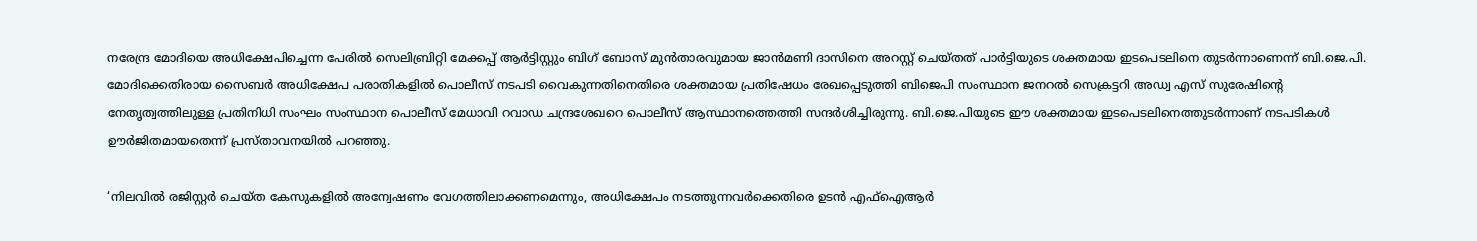നരേന്ദ്ര മോദിയെ അധിക്ഷേപിച്ചെന്ന പേരിൽ സെലിബ്രിറ്റി മേക്കപ്പ് ആർട്ടിസ്റ്റും ബിഗ് ബോസ് മുൻതാരവുമായ ജാൻമണി ദാസിനെ അറസ്റ്റ് ചെയ്തത് പാർട്ടിയുടെ ശക്തമായ ഇടപെടലിനെ തുടർന്നാണെന്ന് ബി.ജെ.പി. മോദിക്കെതിരായ സൈബർ അധിക്ഷേപ പരാതികളിൽ പൊലീസ് നടപടി വൈകുന്നതിനെതിരെ ശക്തമായ പ്രതിഷേധം രേഖപ്പെടുത്തി ബിജെപി സംസ്ഥാന ജനറൽ സെക്രട്ടറി അഡ്വ എസ് സുരേഷിന്റെ നേതൃത്വത്തിലുള്ള പ്രതിനിധി സംഘം സംസ്ഥാന പൊലീസ് മേധാവി റവാഡ ചന്ദ്രശേഖറെ പൊലീസ് ആസ്ഥാനത്തെത്തി സന്ദർശിച്ചിരുന്നു. ബി.ജെ.പിയുടെ ഈ ശക്തമായ ഇടപെടലിനെത്തുടർന്നാണ് നടപടികൾ ഊർജിതമായതെന്ന് പ്രസ്താവനയിൽ പറഞ്ഞു.

‘നിലവിൽ രജിസ്റ്റർ ചെയ്ത കേസുകളിൽ അന്വേഷണം വേഗത്തിലാക്കണമെന്നും, അധിക്ഷേപം നടത്തുന്നവർക്കെതിരെ ഉടൻ എഫ്‌ഐആർ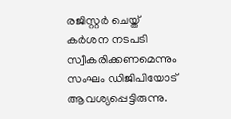രജിസ്റ്റർ ചെയ്ത് കർശന നടപടി സ്വീകരിക്കണമെന്നും സംഘം ഡിജിപിയോട് ആവശ്യപ്പെട്ടിരുന്നു.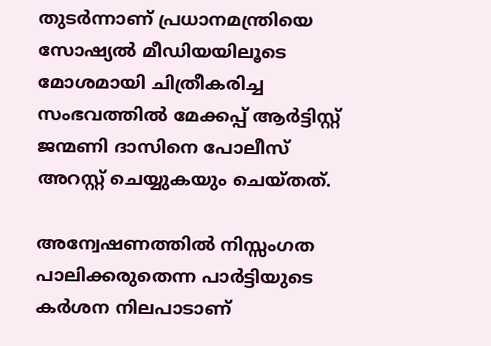തുടർന്നാണ് പ്രധാനമന്ത്രിയെ സോഷ്യൽ മീഡിയയിലൂടെ മോശമായി ചിത്രീകരിച്ച സംഭവത്തിൽ മേക്കപ്പ് ആർട്ടിസ്റ്റ് ജന്മണി ദാസിനെ പോലീസ് അറസ്റ്റ് ചെയ്യുകയും ചെയ്തത്.

അന്വേഷണത്തിൽ നിസ്സംഗത പാലിക്കരുതെന്ന പാർട്ടിയുടെ കർശന നിലപാടാണ്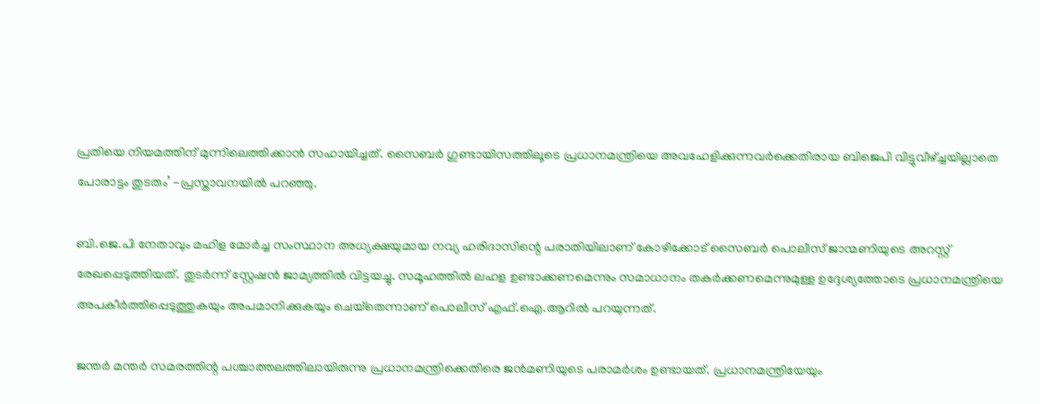പ്രതിയെ നിയമത്തിന് മുന്നിലെത്തിക്കാൻ സഹായിച്ചത്. സൈബർ ഗുണ്ടായിസത്തിലൂടെ പ്രധാനമന്ത്രിയെ അവഹേളിക്കുന്നവർക്കെതിരായ ബിജെപി വിട്ടുവീഴ്ച്ചയില്ലാതെ പോരാട്ടം തുടരും’ -പ്രസ്താവനയിൽ പറഞ്ഞു.

ബി.ജെ.പി നേതാവും മഹിള മോർച്ച സംസ്ഥാന അധ്യക്ഷയുമായ നവ്യ ഹരിദാസിന്റെ പരാതിയിലാണ് കോഴിക്കോട് സൈബർ പൊലീസ് ജാന്മണിയുടെ അറസ്റ്റ് രേഖപ്പെടുത്തിയത്. തുടർന്ന് സ്റ്റേഷന്‍ ജാമ്യത്തില്‍ വിട്ടയച്ചു. സമൂഹത്തിൽ ലഹള ഉണ്ടാക്കണമെന്നും സമാധാനം തകർക്കണമെന്നുമുള്ള ഉദ്ദേശ്യത്തോടെ പ്രധാനമന്ത്രിയെ അപകീർത്തിപ്പെടുത്തുകയും അപമാനിക്കുകയും ചെയ്‌തെന്നാണ് പൊലീസ് എഫ്‌.ഐ.ആറിൽ പറയുന്നത്.

ജന്തര്‍ മന്തര്‍ സമരത്തിന്റ പശ്ചാത്തലത്തിലായിരുന്നു പ്രധാനമന്ത്രിക്കെതിരെ ജന്‍മണിയുടെ പരാമര്‍ശം ഉണ്ടായത്. പ്രധാനമന്ത്രിയേയും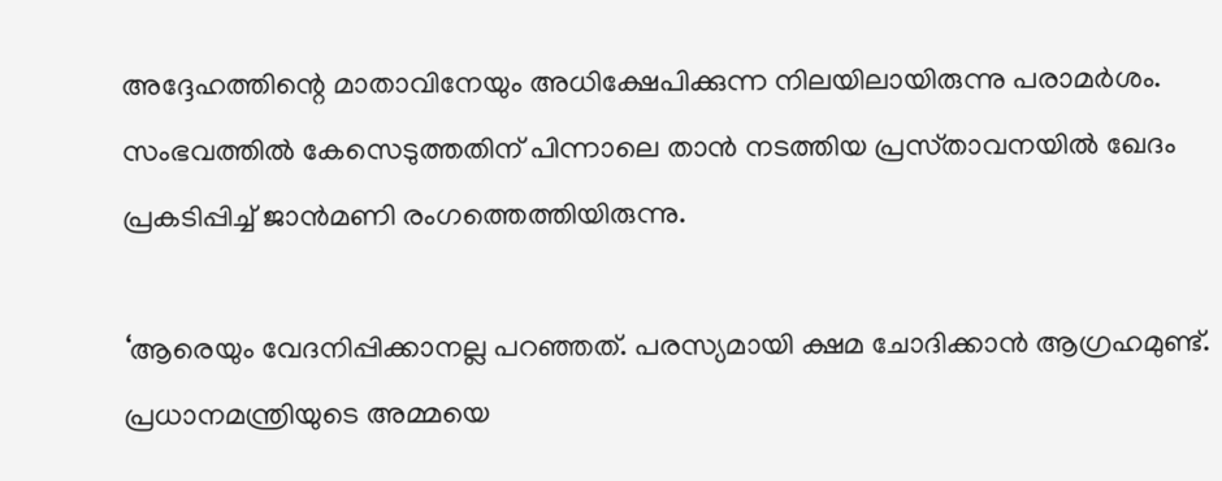അദ്ദേഹത്തിന്റെ മാതാവിനേയും അധിക്ഷേപിക്കുന്ന നിലയിലായിരുന്നു പരാമര്‍ശം. സംഭവത്തിൽ കേസെടുത്തതിന് പിന്നാലെ താൻ നടത്തിയ പ്രസ്‌താവനയിൽ ഖേദം പ്രകടിപ്പിച്ച് ജാൻമണി രംഗത്തെത്തിയിരുന്നു.

‘ആരെയും വേദനിപ്പിക്കാനല്ല പറഞ്ഞത്. പരസ്യമായി ക്ഷമ ചോദിക്കാൻ ആഗ്രഹമുണ്ട്. പ്രധാനമന്ത്രിയുടെ അമ്മയെ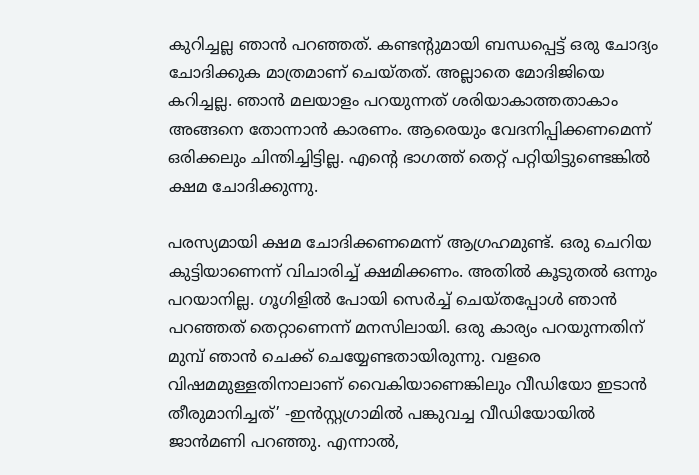കുറിച്ചല്ല ഞാൻ പറഞ്ഞത്. കണ്ടന്റുമായി ബന്ധപ്പെട്ട് ഒരു ചോദ്യം ചോദിക്കുക മാത്രമാണ് ചെയ്‌തത്. അല്ലാതെ മോദിജിയെ കറിച്ചല്ല. ഞാൻ മലയാളം പറയുന്നത് ശരിയാകാത്തതാകാം അങ്ങനെ തോന്നാൻ കാരണം. ആരെയും വേദനിപ്പിക്കണമെന്ന് ഒരിക്കലും ചിന്തിച്ചിട്ടില്ല. എന്റെ ഭാഗത്ത് തെറ്റ് പറ്റിയിട്ടുണ്ടെങ്കിൽ ക്ഷമ ചോദിക്കുന്നു.

പരസ്യമായി ക്ഷമ ചോദിക്കണമെന്ന് ആഗ്രഹമുണ്ട്. ഒരു ചെറിയ കുട്ടിയാണെന്ന് വിചാരിച്ച് ക്ഷമിക്കണം. അതിൽ കൂടുതൽ ഒന്നും പറയാനില്ല. ഗൂഗിളിൽ പോയി സെർച്ച് ചെയ്‌തപ്പോൾ ഞാൻ പറഞ്ഞത് തെറ്റാണെന്ന് മനസിലായി. ഒരു കാര്യം പറയുന്നതിന് മുമ്പ് ഞാൻ ചെക്ക് ചെയ്യേണ്ടതായിരുന്നു. വളരെ വിഷമമുള്ളതിനാലാണ് വൈകിയാണെങ്കിലും വീഡിയോ ഇടാൻ തീരുമാനിച്ചത്’ -ഇൻസ്റ്റഗ്രാമിൽ പങ്കുവച്ച വീഡിയോയിൽ ജാൻമണി പറഞ്ഞു. എന്നാൽ,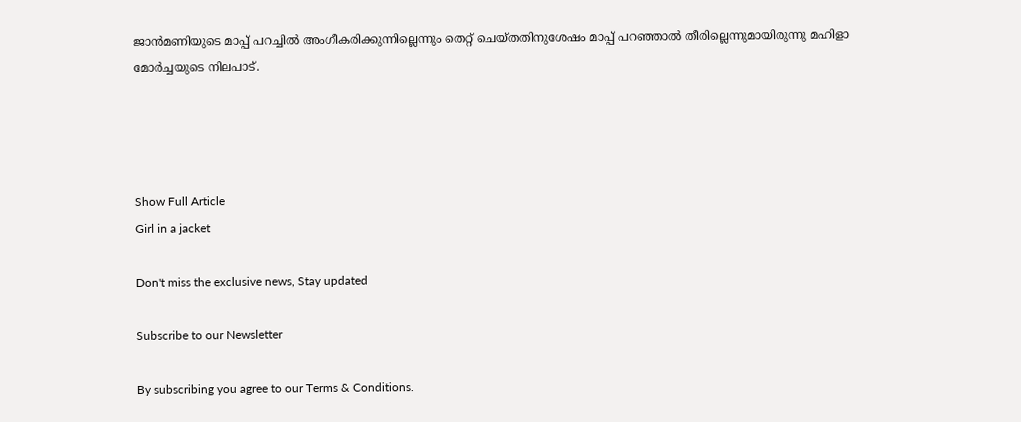ജാന്‍മണിയുടെ മാപ്പ് പറച്ചില്‍ അംഗീകരിക്കുന്നില്ലെന്നും തെറ്റ് ചെയ്തതിനുശേഷം മാപ്പ് പറഞ്ഞാല്‍ തീരില്ലെന്നുമായിരുന്നു മഹിളാ മോര്‍ച്ചയുടെ നിലപാട്.




Show Full Article
Girl in a jacket

Don't miss the exclusive news, Stay updated

Subscribe to our Newsletter

By subscribing you agree to our Terms & Conditions.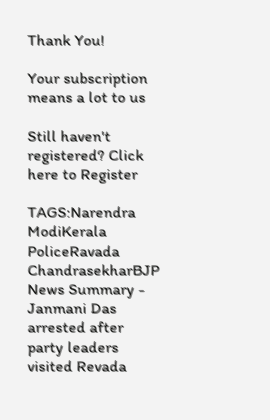Thank You!

Your subscription means a lot to us

Still haven't registered? Click here to Register

TAGS:Narendra ModiKerala PoliceRavada ChandrasekharBJP
News Summary - Janmani Das arrested after party leaders visited Revada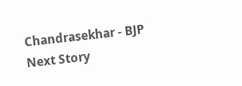Chandrasekhar - BJP
Next Story